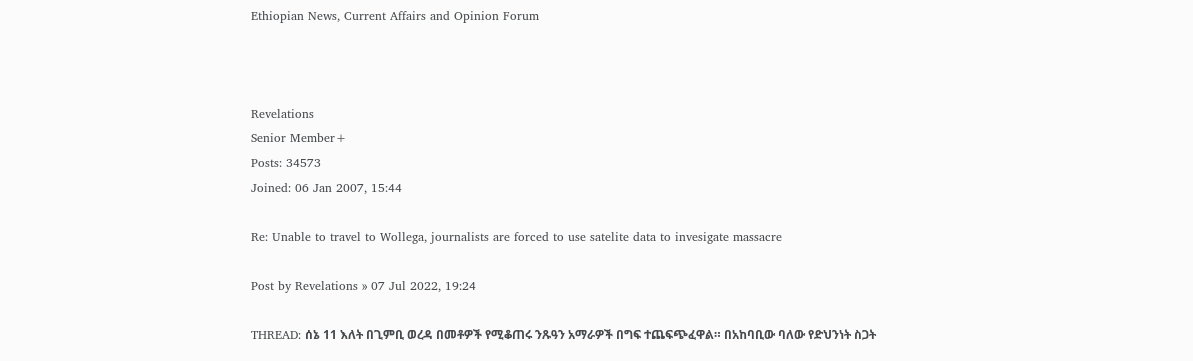Ethiopian News, Current Affairs and Opinion Forum



Revelations
Senior Member+
Posts: 34573
Joined: 06 Jan 2007, 15:44

Re: Unable to travel to Wollega, journalists are forced to use satelite data to invesigate massacre

Post by Revelations » 07 Jul 2022, 19:24

THREAD: ሰኔ 11 እለት በጊምቢ ወረዳ በመቶዎች የሚቆጠሩ ንጹዓን አማራዎች በግፍ ተጨፍጭፈዋል። በአከባቢው ባለው የድህንነት ስጋት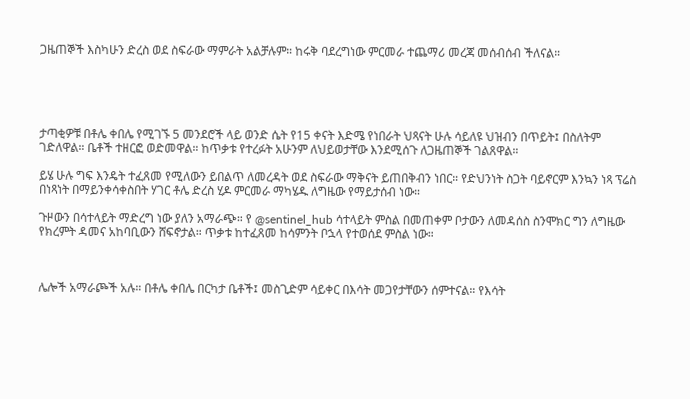ጋዜጠኞች እስካሁን ድረስ ወደ ስፍራው ማምራት አልቻሉም። ከሩቅ ባደረግነው ምርመራ ተጨማሪ መረጃ መሰብሰብ ችለናል።





ታጣቂዎቹ በቶሌ ቀበሌ የሚገኙ 5 መንደሮች ላይ ወንድ ሴት የ15 ቀናት እድሜ የነበራት ህጻናት ሁሉ ሳይለዩ ህዝብን በጥይት፤ በስለትም ገድለዋል። ቤቶች ተዘርፎ ወድመዋል። ከጥቃቱ የተረፉት አሁንም ለህይወታቸው እንደሚሰጉ ለጋዜጠኞች ገልጸዋል።

ይሄ ሁሉ ግፍ እንዴት ተፈጸመ የሚለውን ይበልጥ ለመረዳት ወደ ስፍራው ማቅናት ይጠበቅብን ነበር። የድህንነት ስጋት ባይኖርም እንኳን ነጻ ፕሬስ በነጻነት በማይንቀሳቀስበት ሃገር ቶሌ ድረስ ሂዶ ምርመራ ማካሄዱ ለግዜው የማይታሰብ ነው።

ጉዞውን በሳተላይት ማድረግ ነው ያለን አማራጭ። የ @sentinel_hub ሳተላይት ምስል በመጠቀም ቦታውን ለመዳሰስ ስንሞክር ግን ለግዜው የክረምት ዳመና አከባቢውን ሸፍኖታል። ጥቃቱ ከተፈጸመ ከሳምንት ቦኋላ የተወሰደ ምስል ነው።



ሌሎች አማራጮች አሉ። በቶሌ ቀበሌ በርካታ ቤቶች፤ መስጊድም ሳይቀር በእሳት መጋየታቸውን ሰምተናል። የእሳት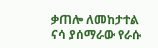ቃጠሎ ለመከታተል ናሳ ያሰማራው የራሱ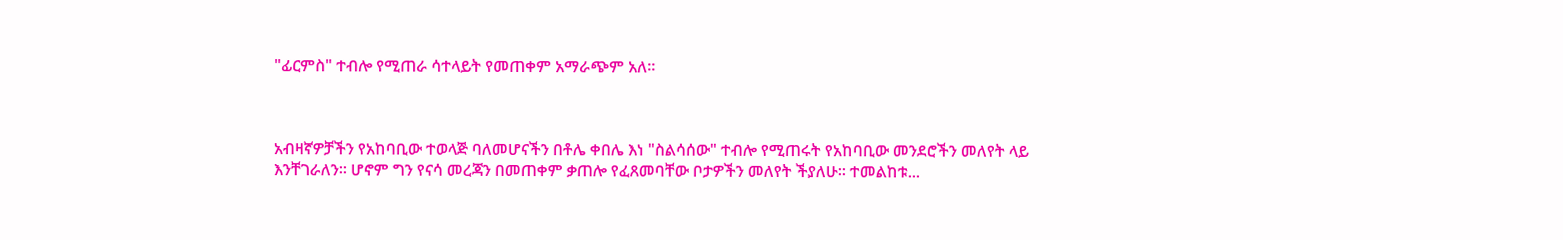"ፊርምስ" ተብሎ የሚጠራ ሳተላይት የመጠቀም አማራጭም አለ።



አብዛኛዎቻችን የአከባቢው ተወላጅ ባለመሆናችን በቶሌ ቀበሌ እነ "ስልሳሰው" ተብሎ የሚጠሩት የአከባቢው መንደሮችን መለየት ላይ እንቸገራለን። ሆኖም ግን የናሳ መረጃን በመጠቀም ቃጠሎ የፈጸመባቸው ቦታዎችን መለየት ችያለሁ። ተመልከቱ...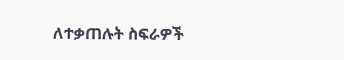ለተቃጠሉት ስፍራዎች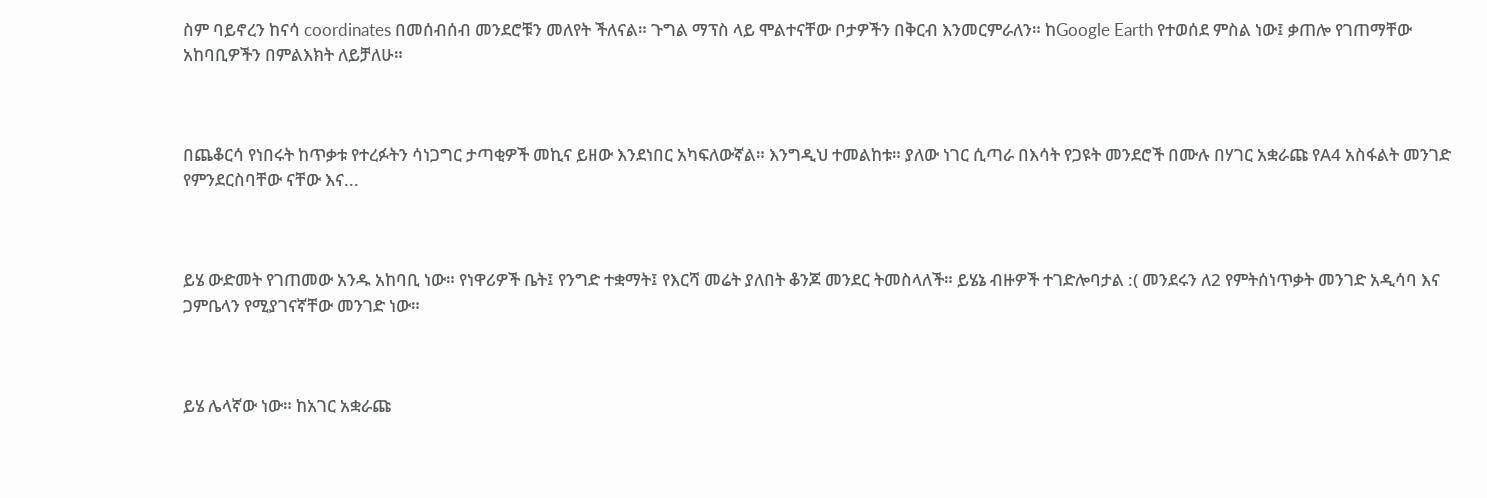ስም ባይኖረን ከናሳ coordinates በመሰብሰብ መንደሮቹን መለየት ችለናል። ጉግል ማፕስ ላይ ሞልተናቸው ቦታዎችን በቅርብ እንመርምራለን። ከGoogle Earth የተወሰደ ምስል ነው፤ ቃጠሎ የገጠማቸው አከባቢዎችን በምልእክት ለይቻለሁ።



በጨቆርሳ የነበሩት ከጥቃቱ የተረፉትን ሳነጋግር ታጣቂዎች መኪና ይዘው እንደነበር አካፍለውኛል። እንግዲህ ተመልከቱ። ያለው ነገር ሲጣራ በእሳት የጋዩት መንደሮች በሙሉ በሃገር አቋራጩ የA4 አስፋልት መንገድ የምንደርስባቸው ናቸው እና...



ይሄ ውድመት የገጠመው አንዱ አከባቢ ነው። የነዋሪዎች ቤት፤ የንግድ ተቋማት፤ የእርሻ መሬት ያለበት ቆንጆ መንደር ትመስላለች። ይሄኔ ብዙዎች ተገድሎባታል :( መንደሩን ለ2 የምትሰነጥቃት መንገድ አዲሳባ እና ጋምቤላን የሚያገናኛቸው መንገድ ነው።



ይሄ ሌላኛው ነው። ከአገር አቋራጩ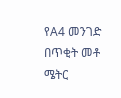የA4 መንገድ በጥቂት መቶ ሜትር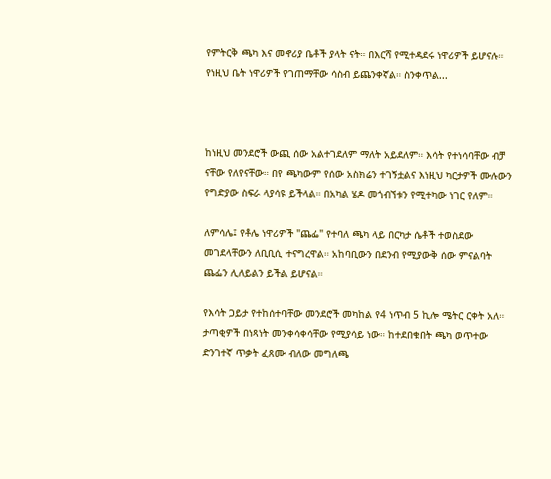የምትርቅ ጫካ እና መኖሪያ ቤቶች ያላት ናት። በእርሻ የሚተዳደሩ ነዋሪዎች ይሆናሉ። የነዚህ ቤት ነዋሪዎች የገጠማቸው ሳስብ ይጨንቀኛል። ስንቀጥል...



ከነዚህ መንደሮች ውጪ ሰው አልተገደለም ማለት አይደለም። እሳት የተነሳባቸው ብቻ ናቸው የለየናቸው። በየ ጫካውም የሰው አስክሬን ተገኝቷልና እነዚህ ካርታዎች ሙሉውን የግድያው ስፍራ ላያሳዩ ይችላል። በአካል ሄዶ መጎብኘቱን የሚተካው ነገር የለም።

ለምሳሌ፤ የቶሌ ነዋሪዎች "ጨፌ" የተባለ ጫካ ላይ በርካታ ሴቶች ተወስደው መገደላቸውን ለቢቢሲ ተናግረዋል። አከባቢውን በደንብ የሚያውቅ ሰው ምናልባት ጨፌን ሊለይልን ይችል ይሆናል።

የእሳት ጋይታ የተከሰተባቸው መንደሮች መካከል የ4 ነጥብ 5 ኪሎ ሜትር ርቀት አለ። ታጣቂዎች በነጻነት መንቀሳቀሳቸው የሚያሳይ ነው። ከተደበቁበት ጫካ ወጥተው ድንገተኛ ጥቃት ፈጸሙ ብለው መግለጫ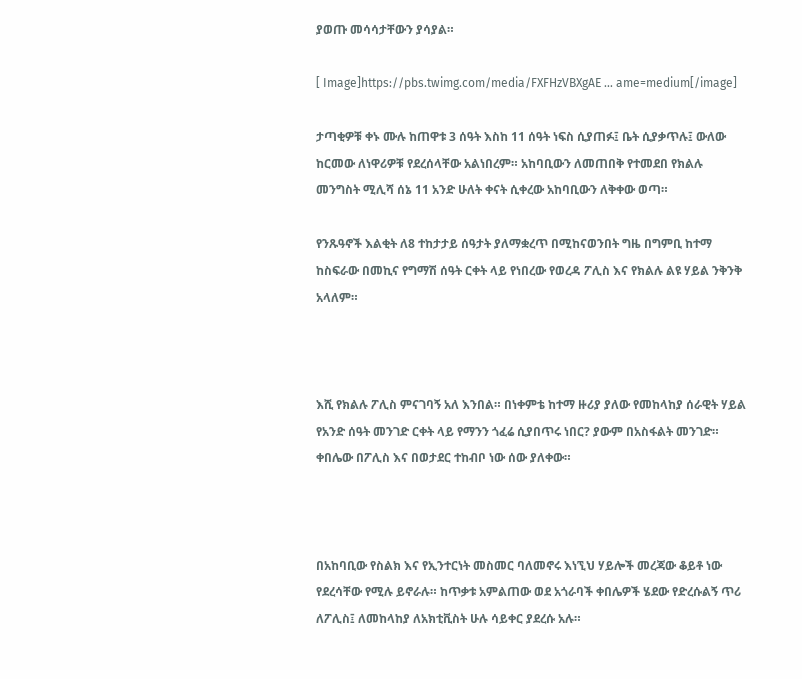ያወጡ መሳሳታቸውን ያሳያል።

[ Image]https://pbs.twimg.com/media/FXFHzVBXgAE ... ame=medium[/image]

ታጣቂዎቹ ቀኑ ሙሉ ከጠዋቱ 3 ሰዓት እስከ 11 ሰዓት ነፍስ ሲያጠፉ፤ ቤት ሲያቃጥሉ፤ ውለው ከርመው ለነዋሪዎቹ የደረሰላቸው አልነበረም። አከባቢውን ለመጠበቅ የተመደበ የክልሉ መንግስት ሚሊሻ ሰኔ 11 አንድ ሁለት ቀናት ሲቀረው አከባቢውን ለቅቀው ወጣ።

የንጹዓኖች እልቂት ለ8 ተከታታይ ሰዓታት ያለማቋረጥ በሚከናወንበት ግዜ በግምቢ ከተማ ከስፍራው በመኪና የግማሽ ሰዓት ርቀት ላይ የነበረው የወረዳ ፖሊስ እና የክልሉ ልዩ ሃይል ንቅንቅ አላለም።



እሺ የክልሉ ፖሊስ ምናገባኝ አለ እንበል። በነቀምቴ ከተማ ዙሪያ ያለው የመከላከያ ሰራዊት ሃይል የአንድ ሰዓት መንገድ ርቀት ላይ የማንን ጎፈሬ ሲያበጥሩ ነበር? ያውም በአስፋልት መንገድ። ቀበሌው በፖሊስ እና በወታደር ተከብቦ ነው ሰው ያለቀው።



በአከባቢው የስልክ እና የኢንተርነት መስመር ባለመኖሩ እነኚህ ሃይሎች መረጃው ቆይቶ ነው የደረሳቸው የሚሉ ይኖራሉ። ከጥቃቱ አምልጠው ወደ አጎራባች ቀበሌዎች ሄደው የድረሱልኝ ጥሪ ለፖሊስ፤ ለመከላከያ ለአክቲቪስት ሁሉ ሳይቀር ያደረሱ አሉ።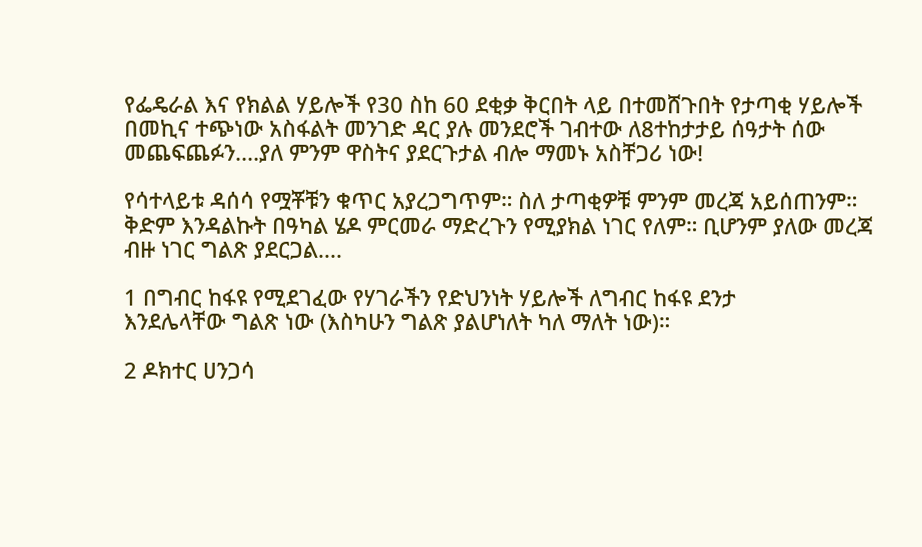የፌዴራል እና የክልል ሃይሎች የ30 ስከ 60 ደቂቃ ቅርበት ላይ በተመሸጉበት የታጣቂ ሃይሎች በመኪና ተጭነው አስፋልት መንገድ ዳር ያሉ መንደሮች ገብተው ለ8ተከታታይ ሰዓታት ሰው መጨፍጨፉን....ያለ ምንም ዋስትና ያደርጉታል ብሎ ማመኑ አስቸጋሪ ነው!

የሳተላይቱ ዳሰሳ የሟቾቹን ቁጥር አያረጋግጥም። ስለ ታጣቂዎቹ ምንም መረጃ አይሰጠንም። ቅድም እንዳልኩት በዓካል ሄዶ ምርመራ ማድረጉን የሚያክል ነገር የለም። ቢሆንም ያለው መረጃ ብዙ ነገር ግልጽ ያደርጋል....

1 በግብር ከፋዩ የሚደገፈው የሃገራችን የድህንነት ሃይሎች ለግብር ከፋዩ ደንታ
እንደሌላቸው ግልጽ ነው (እስካሁን ግልጽ ያልሆነለት ካለ ማለት ነው)።

2 ዶክተር ሀንጋሳ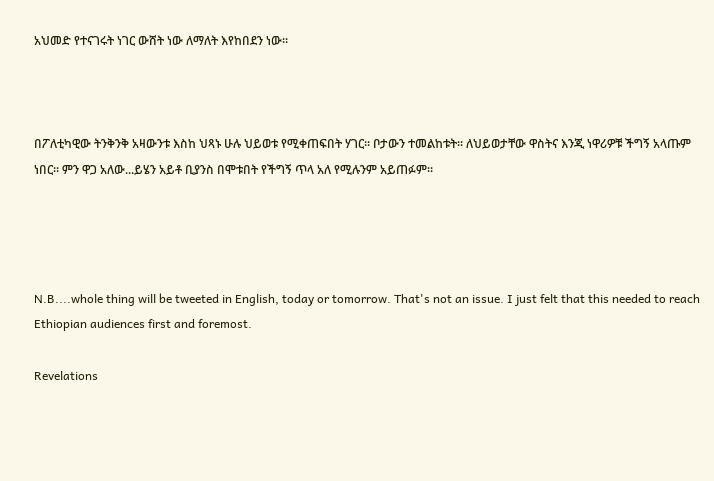አህመድ የተናገሩት ነገር ውሸት ነው ለማለት እየከበደን ነው።



በፖለቲካዊው ትንቅንቅ አዛውንቱ እስከ ህጻኑ ሁሉ ህይወቱ የሚቀጠፍበት ሃገር። ቦታውን ተመልከቱት። ለህይወታቸው ዋስትና እንጂ ነዋሪዎቹ ችግኝ አላጡም ነበር። ምን ዋጋ አለው...ይሄን አይቶ ቢያንስ በሞቱበት የችግኝ ጥላ አለ የሚሉንም አይጠፉም።




N.B....whole thing will be tweeted in English, today or tomorrow. That's not an issue. I just felt that this needed to reach Ethiopian audiences first and foremost.

Revelations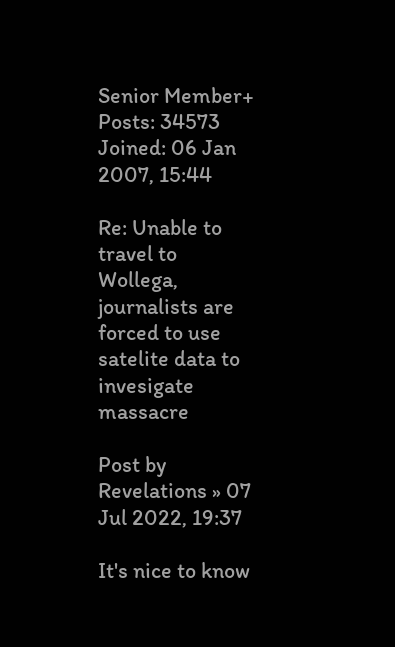Senior Member+
Posts: 34573
Joined: 06 Jan 2007, 15:44

Re: Unable to travel to Wollega, journalists are forced to use satelite data to invesigate massacre

Post by Revelations » 07 Jul 2022, 19:37

It's nice to know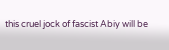this cruel jock of fascist Abiy will be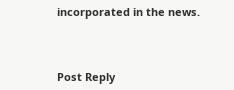incorporated in the news.



Post Reply